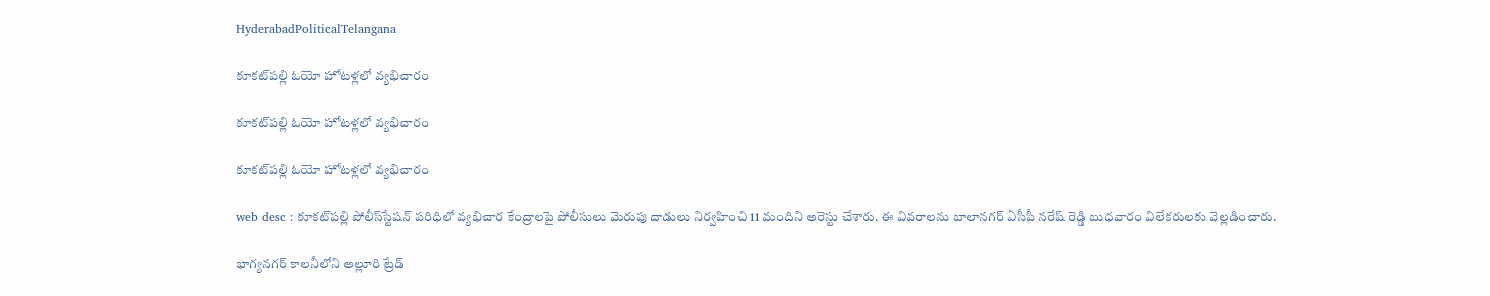HyderabadPoliticalTelangana

కూకట్‌పల్లి ఓయో హోటళ్లలో వ్యభిచారం

కూకట్‌పల్లి ఓయో హోటళ్లలో వ్యభిచారం

కూకట్‌పల్లి ఓయో హోటళ్లలో వ్యభిచారం

web desc : కూకట్‌పల్లి పోలీస్‌స్టేషన్‌ పరిధిలో వ్యభిచార కేంద్రాలపై పోలీసులు మెరుపు దాడులు నిర్వహించి 11 మందిని అరెస్టు చేశారు. ఈ వివరాలను బాలానగర్‌ ఏసీపీ నరేష్‌ రెడ్డి బుధవారం విలేకరులకు వెల్లడించారు.

భాగ్యనగర్‌ కాలనీలోని అల్లూరి ట్రేడ్‌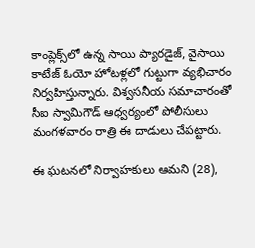కాంప్లెక్స్‌లో ఉన్న సాయి ప్యారడైజ్, వైసాయి కాటేజ్‌ ఓయో హోటళ్లలో గుట్టుగా వ్యభిచారం నిర్వహిస్తున్నారు. విశ్వసనీయ సమాచారంతో సీఐ స్వామిగౌడ్‌ ఆధ్వర్యంలో పోలీసులు మంగళవారం రాత్రి ఈ దాడులు చేపట్టారు.

ఈ ఘటనలో నిర్వాహకులు ఆమని (28),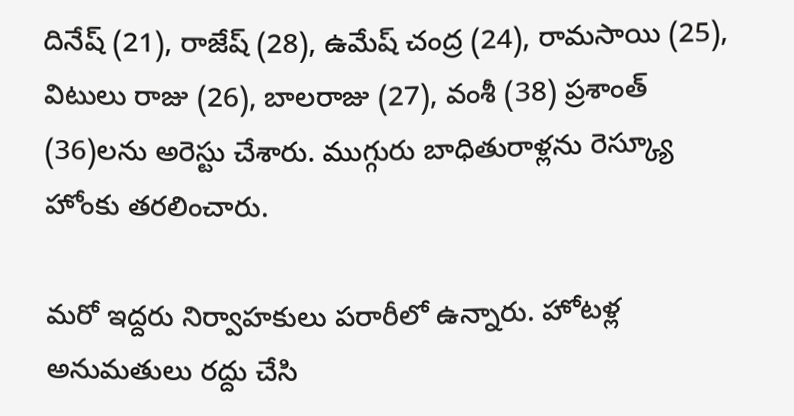దినేష్‌ (21), రాజేష్‌ (28), ఉమేష్‌ చంద్ర (24), రామసాయి (25), విటులు రాజు (26), బాలరాజు (27), వంశీ (38) ప్రశాంత్‌ (36)లను అరెస్టు చేశారు. ముగ్గురు బాధితురాళ్లను రెస్క్యూ హోంకు తరలించారు.

మరో ఇద్దరు నిర్వాహకులు పరారీలో ఉన్నారు. హోటళ్ల అనుమతులు రద్దు చేసి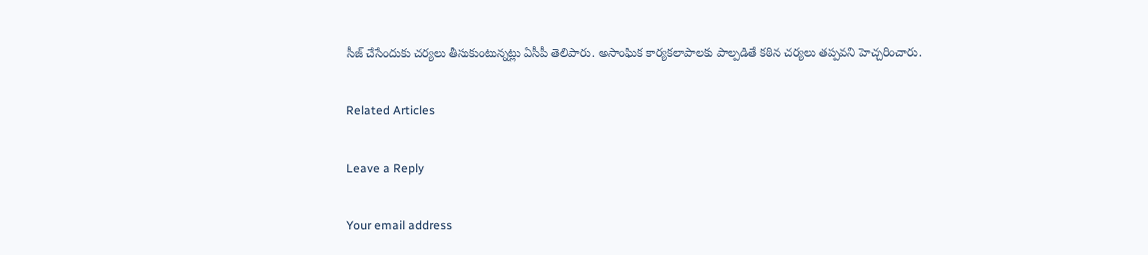సీజ్‌ చేసేందుకు చర్యలు తీసుకుంటున్నట్లు ఏసీపీ తెలిపారు. అసాంఘిక కార్యకలాపాలకు పాల్పడితే కఠిన చర్యలు తప్పవని హెచ్చరించారు.

Related Articles

Leave a Reply

Your email address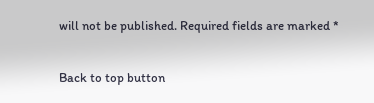will not be published. Required fields are marked *

Back to top button